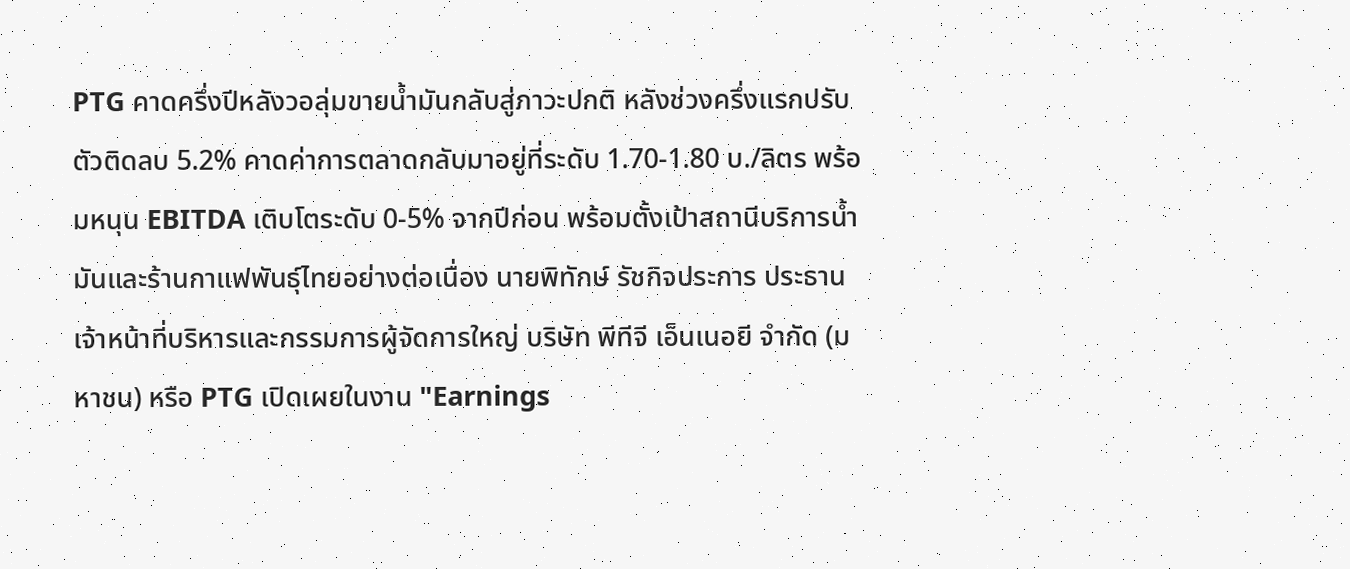PTG คาดครึ่งปีหลังวอลุ่มขายน้ำมันกลับสู่ภาวะปกติ หลังช่วงครึ่งแรกปรับตัวติดลบ 5.2% คาดค่าการตลาดกลับมาอยู่ที่ระดับ 1.70-1.80 บ./ลิตร พร้อมหนุน EBITDA เติบโตระดับ 0-5% จากปีก่อน พร้อมตั้งเป้าสถานีบริการน้ำมันและร้านกาแฟพันธุ์ไทยอย่างต่อเนื่อง นายพิทักษ์ รัชกิจประการ ประธานเจ้าหน้าที่บริหารและกรรมการผู้จัดการใหญ่ บริษัท พีทีจี เอ็นเนอยี จำกัด (มหาชน) หรือ PTG เปิดเผยในงาน "Earnings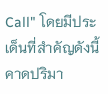Call" โดยมีประเด็นที่สำคัญดังนี้ คาดปริมา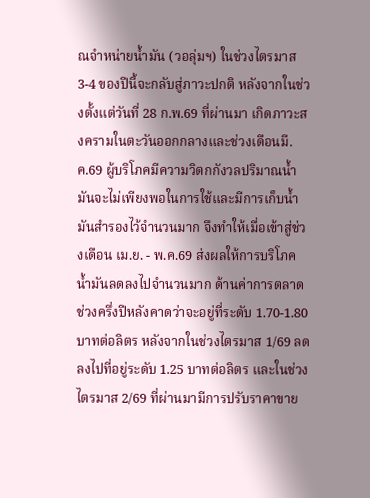ณจำหน่ายน้ำมัน (วอลุ่มฯ) ในช่วงไตรมาส 3-4 ของปีนี้จะกลับสู่ภาวะปกติ หลังจากในช่วงตั้งแต่วันที่ 28 ก.พ.69 ที่ผ่านมา เกิดภาวะสงครามในตะวันออกกลางและช่วงเดือนมี.ค.69 ผู้บริโภคมีความวิตกกังวลปริมาณน้ำมันจะไม่เพียงพอในการใช้และมีการเก็บน้ำมันสำรองไว้จำนวนมาก จึงทำให้เมื่อเข้าสู่ช่วงเดือน เม.ย. - พ.ค.69 ส่งผลให้การบริโภคน้ำมันลดลงไปจำนวนมาก ด้านค่าการตลาดช่วงครึ่งปีหลังคาดว่าจะอยู่ที่ระดับ 1.70-1.80 บาทต่อลิตร หลังจากในช่วงไตรมาส 1/69 ลดลงไปที่อยู่ระดับ 1.25 บาทต่อลิตร และในช่วงไตรมาส 2/69 ที่ผ่านมามีการปรับราคาขาย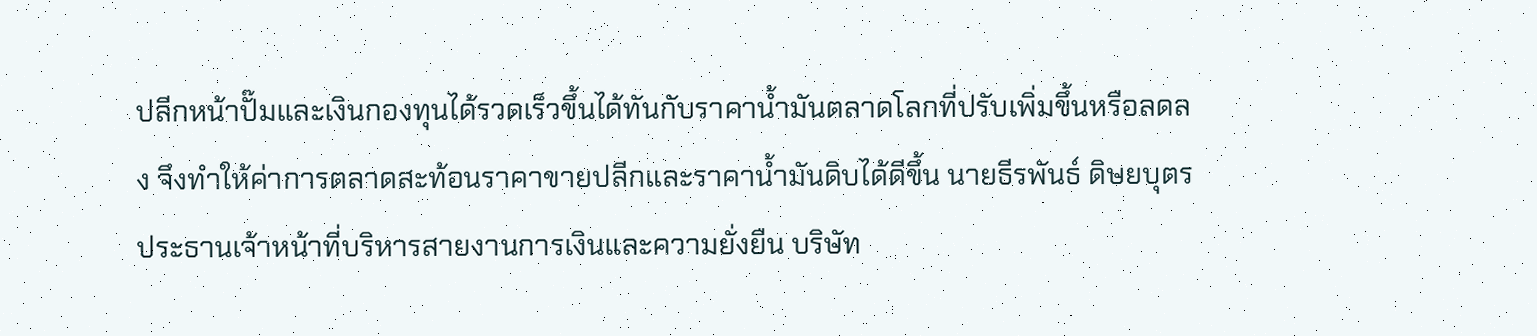ปลีกหน้าปั๊มและเงินกองทุนได้รวดเร็วขึ้นได้ทันกับราคาน้ำมันตลาดโลกที่ปรับเพิ่มขึ้นหรือลดลง จึงทำให้ค่าการตลาดสะท้อนราคาขายปลีกและราคาน้ำมันดิบได้ดีขึ้น นายธีรพันธ์ ดิษยบุตร ประธานเจ้าหน้าที่บริหารสายงานการเงินและความยั่งยืน บริษัท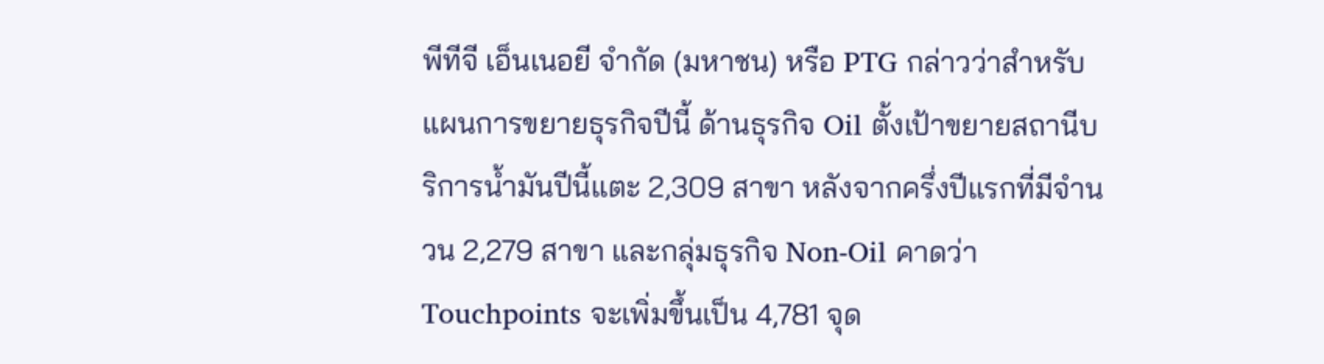พีทีจี เอ็นเนอยี จำกัด (มหาชน) หรือ PTG กล่าวว่าสำหรับแผนการขยายธุรกิจปีนี้ ด้านธุรกิจ Oil ตั้งเป้าขยายสถานีบริการน้ำมันปีนี้แตะ 2,309 สาขา หลังจากครึ่งปีแรกที่มีจำนวน 2,279 สาขา และกลุ่มธุรกิจ Non-Oil คาดว่า Touchpoints จะเพิ่มขึ้นเป็น 4,781 จุด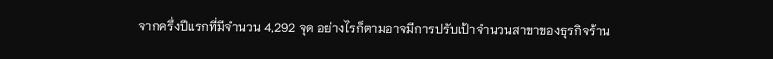จากครึ่งปีแรกที่มีจำนวน 4,292 จุด อย่างไรก็ตามอาจมีการปรับเป้าจำนวนสาขาของธุรกิจร้าน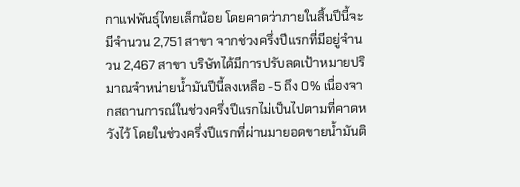กาแฟพันธุ์ไทยเล็กน้อย โดยคาดว่าภายในสิ้นปีนี้จะมีจำนวน 2,751 สาขา จากช่วงครึ่งปีแรกที่มีอยู่จำนวน 2,467 สาขา บริษัทได้มีการปรับลดเป้าหมายปริมาณจำหน่ายน้ำมันปีนี้ลงเหลือ -5 ถึง 0% เนื่องจากสถานการณ์ในช่วงครึ่งปีแรกไม่เป็นไปตามที่คาดหวังไว้ โดยในช่วงครึ่งปีแรกที่ผ่านมายอดขายน้ำมันติ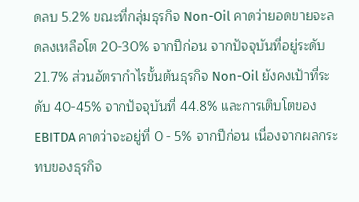ดลบ 5.2% ขณะที่กลุ่มธุรกิจ Non-Oil คาดว่ายอดขายจะลดลงเหลือโต 20-30% จากปีก่อน จากปัจจุบันที่อยู่ระดับ 21.7% ส่วนอัตรากำไรขั้นต้นธุรกิจ Non-Oil ยังคงเป้าที่ระดับ 40-45% จากปัจจุบันที่ 44.8% และการเติบโตของ EBITDA คาดว่าจะอยู่ที่ 0 - 5% จากปีก่อน เนื่องจากผลกระทบของธุรกิจ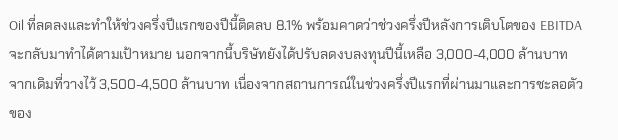Oil ที่ลดลงและทำให้ช่วงครึ่งปีแรกของปีนี้ติดลบ 8.1% พร้อมคาดว่าช่วงครึ่งปีหลังการเติบโตของ EBITDA จะกลับมาทำได้ตามเป้าหมาย นอกจากนี้บริษัทยังได้ปรับลดงบลงทุนปีนี้เหลือ 3,000-4,000 ล้านบาท จากเดิมที่วางไว้ 3,500-4,500 ล้านบาท เนื่องจากสถานการณ์ในช่วงครึ่งปีแรกที่ผ่านมาและการชะลอตัวของ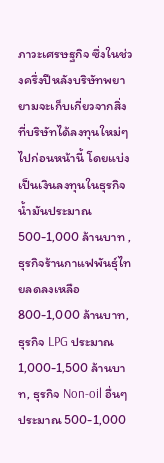ภาวะเศรษฐกิจ ซึ่งในช่วงครึ่งปีหลังบริษัทพยายามจะเก็บเกี่ยวจากสิ่งที่บริษัทได้ลงทุนใหม่ๆไปก่อนหน้านี้ โดยแบ่งเป็นเงินลงทุนในธุรกิจน้ำมันประมาณ 500-1,000 ล้านบาท ,ธุรกิจร้านกาแฟพันธุ์ไทยลดลงเหลือ 800-1,000 ล้านบาท, ธุรกิจ LPG ประมาณ 1,000-1,500 ล้านบาท, ธุรกิจ Non-oil อื่นๆ ประมาณ 500-1,000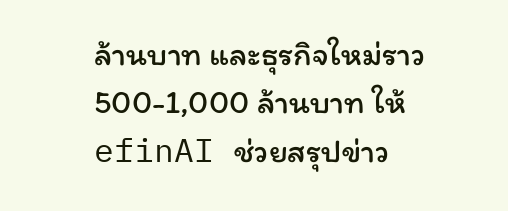ล้านบาท และธุรกิจใหม่ราว 500-1,000 ล้านบาท ให้ efinAI ช่วยสรุปข่าว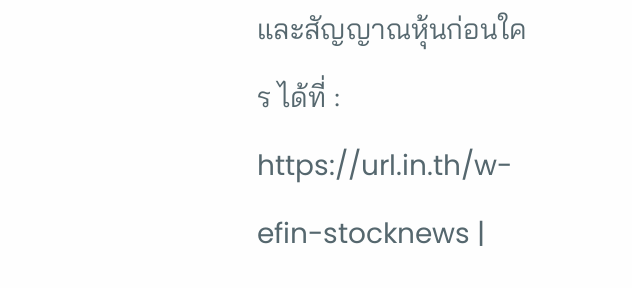และสัญญาณหุ้นก่อนใคร ได้ที่ : https://url.in.th/w-efin-stocknews |